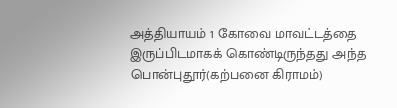அத்தியாயம் 1 கோவை மாவட்டத்தை இருப்பிடமாகக் கொண்டிருந்தது அந்த பொன்புதூர்(கற்பனை கிராமம்)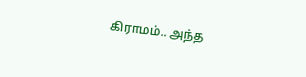கிராமம்.. அந்த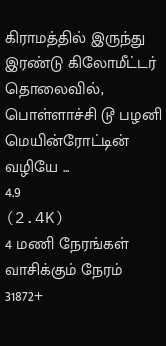கிராமத்தில் இருந்து இரண்டு கிலோமீட்டர் தொலைவில், பொள்ளாச்சி டூ பழனி மெயின்ரோட்டின் வழியே ...
4.9
(2.4K)
4 மணி நேரங்கள்
வாசிக்கும் நேரம்
31872+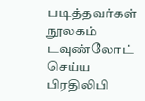படித்தவர்கள்
நூலகம்
டவுண்லோட் செய்ய
பிரதிலிபி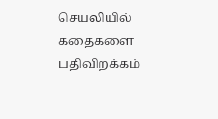செயலியில் கதைகளை பதிவிறக்கம்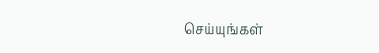செய்யுங்கள்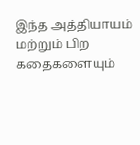இந்த அத்தியாயம் மற்றும் பிற கதைகளையும்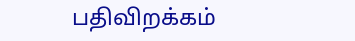பதிவிறக்கம்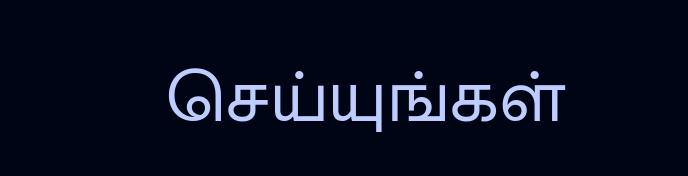செய்யுங்கள்